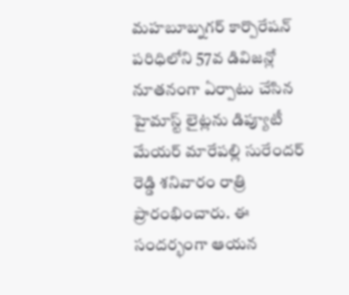మహబూబ్నగర్ కార్పొరేషన్ పరిధిలోని 57వ డివిజన్లో నూతనంగా ఏర్పాటు చేసిన హైమాస్ట్ లైట్లను డిప్యూటీ మేయర్ మారేపల్లి సురేందర్ రెడ్డి శనివారం రాత్రి ప్రారంభించారు. ఈ సందర్భంగా ఆయన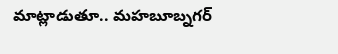మాట్లాడుతూ.. మహబూబ్నగర్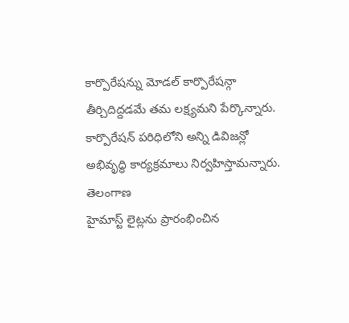కార్పొరేషన్ను మోడల్ కార్పొరేషన్గా తీర్చిదిద్దడమే తమ లక్ష్యమని పేర్కొన్నారు. కార్పొరేషన్ పరిధిలోని అన్ని డివిజన్లో అభివృద్ధి కార్యక్రమాలు నిర్వహిస్తామన్నారు.
తెలంగాణ
హైమాస్ట్ లైట్లను ప్రారంభించిన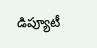డిప్యూటీ